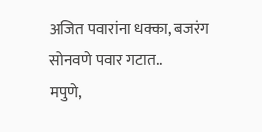अजित पवारांना धक्का, बजरंग सोनवणे पवार गटात..
मपुणे,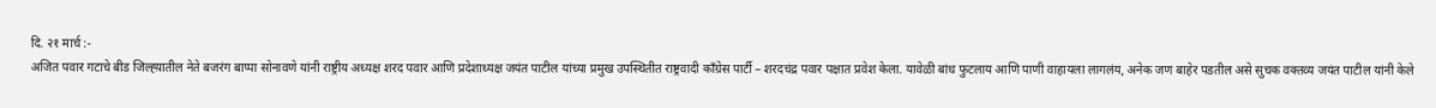दि. २१ मार्च :-
अजित पवार गटाचे बीड जिल्ह्य़ातील नेते बजरंग बाप्पा सोनावणे यांनी राष्ट्रीय अध्यक्ष शरद पवार आणि प्रदेशाध्यक्ष जयंत पाटील यांच्या प्रमुख उपस्थितीत राष्ट्रवादी काँग्रेस पार्टी – शरदचंद्र पवार पक्षात प्रवेश केला. यावेळी बांध फुटलाय आणि पाणी वाहायला लागलंय, अनेक जण बाहेर पडतील असे सुचक वक्तव्य जयंत पाटील यांनी केले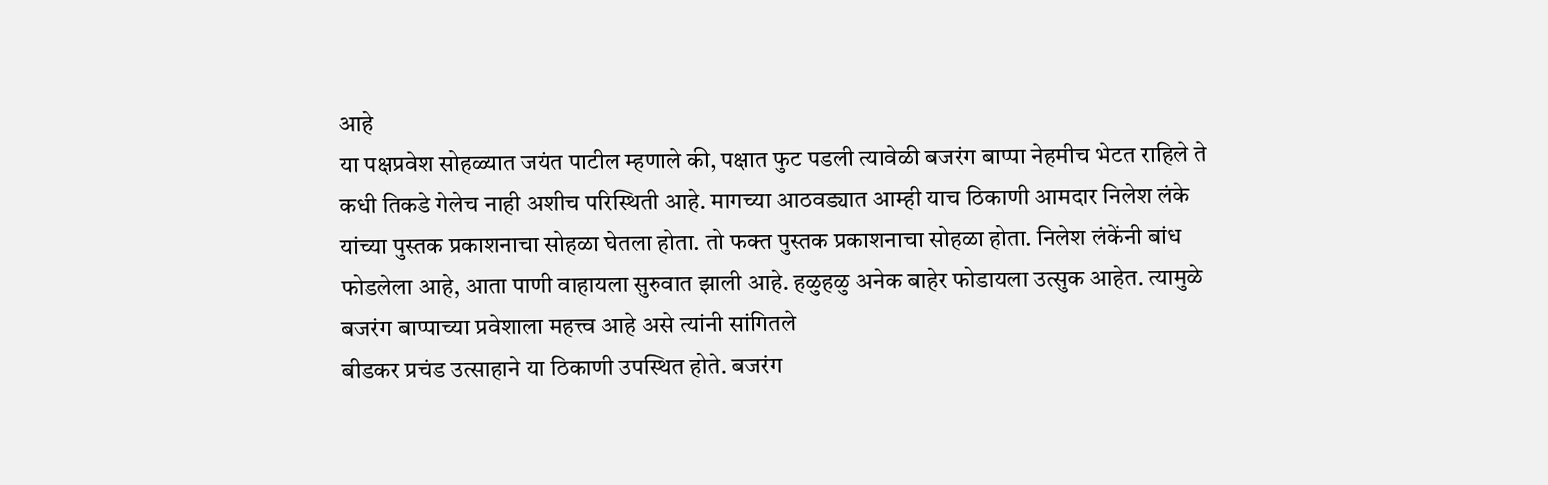आहे
या पक्षप्रवेश सोहळ्यात जयंत पाटील म्हणाले की, पक्षात फुट पडली त्यावेळी बजरंग बाप्पा नेहमीच भेटत राहिले ते कधी तिकडे गेलेच नाही अशीच परिस्थिती आहे. मागच्या आठवड्यात आम्ही याच ठिकाणी आमदार निलेश लंके यांच्या पुस्तक प्रकाशनाचा सोहळा घेतला होता. तो फक्त पुस्तक प्रकाशनाचा सोहळा होता. निलेश लंकेंनी बांध फोडलेला आहे, आता पाणी वाहायला सुरुवात झाली आहे. हळुहळु अनेक बाहेर फोडायला उत्सुक आहेत. त्यामुळे बजरंग बाप्पाच्या प्रवेशाला महत्त्व आहे असे त्यांनी सांगितले
बीडकर प्रचंड उत्साहाने या ठिकाणी उपस्थित होते. बजरंग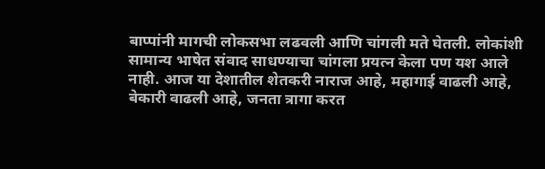बाप्पांनी मागची लोकसभा लढवली आणि चांगली मते घेतली. लोकांशी सामान्य भाषेत संवाद साधण्याचा चांगला प्रयत्न केला पण यश आले नाही. आज या देशातील शेतकरी नाराज आहे, महागाई वाढली आहे, बेकारी वाढली आहे, जनता त्रागा करत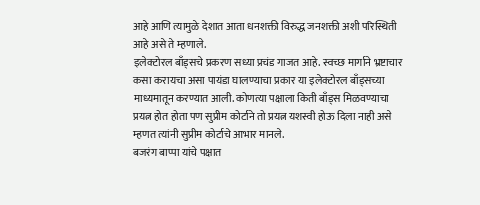आहे आणि त्यामुळे देशात आता धनशक्ती विरुद्ध जनशक्ती अशी परिस्थिती आहे असे ते म्हणाले.
इलेक्टोरल बाँड्सचे प्रकरण सध्या प्रचंड गाजत आहे. स्वच्छ मार्गाने भ्रष्टाचार कसा करायचा असा पायंडा घालण्याचा प्रकार या इलेक्टोरल बाँड्सच्या माध्यमातून करण्यात आली. कोणत्या पक्षाला किती बाँड्स मिळवण्याचा प्रयत्न होत होता पण सुप्रीम कोर्टाने तो प्रयत्न यशस्वी होऊ दिला नाही असे म्हणत त्यांनी सुप्रीम कोर्टाचे आभार मानले.
बजरंग बाप्पा यांचे पक्षात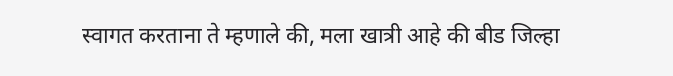स्वागत करताना ते म्हणाले की, मला खात्री आहे की बीड जिल्हा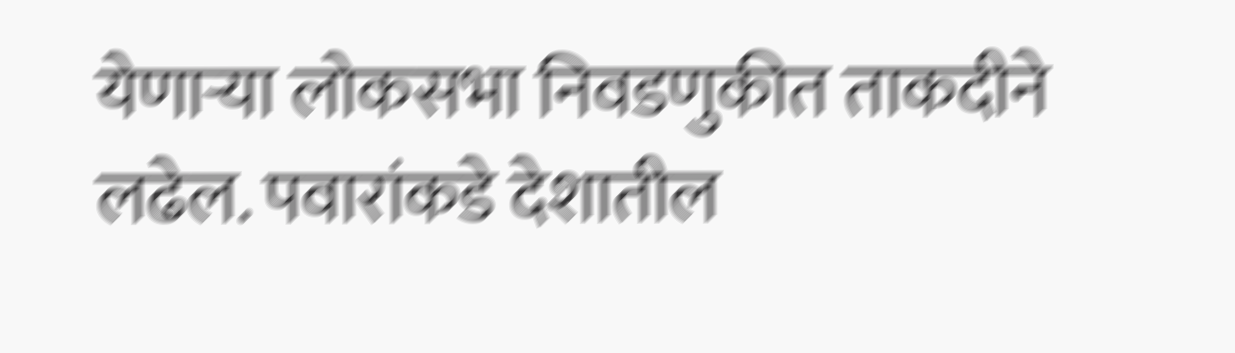येणाऱ्या लोकसभा निवडणुकीत ताकदीने लढेल. पवारांकडे देशातील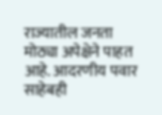राज्यातील जनता मोठ्या अपेक्षेने पाहत आहे. आदरणीय पवार साहेबही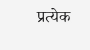प्रत्येक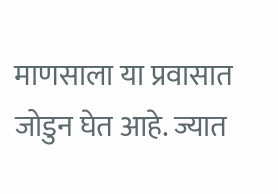माणसाला या प्रवासात जोडुन घेत आहे. ज्यात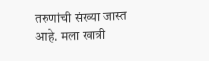तरुणांची संख्या जास्त आहे. मला खात्री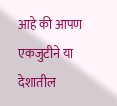आहे की आपण एकजुटीने या देशातील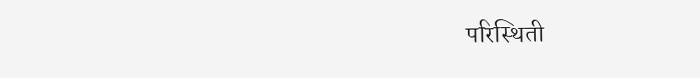परिस्थिती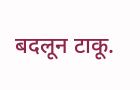बदलून टाकू.